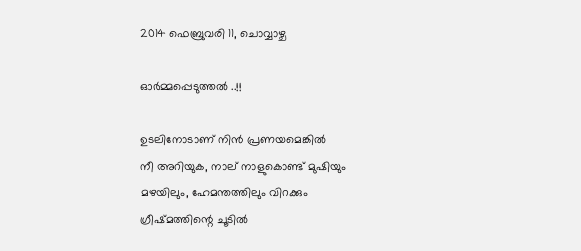2014 ഫെബ്രുവരി 11, ചൊവ്വാഴ്ച

ഓർമ്മപ്പെടുത്തൽ ..!!

ഉടലിനോടാണ് നിൻ പ്രണയമെങ്കിൽ
നീ അറിയുക, നാല് നാളുകൊണ്ട് മുഷിയും
മഴയിലും, ഹേമന്തത്തിലും വിറക്കും
ഗ്രീഷ്മത്തിന്റെ ചൂടിൽ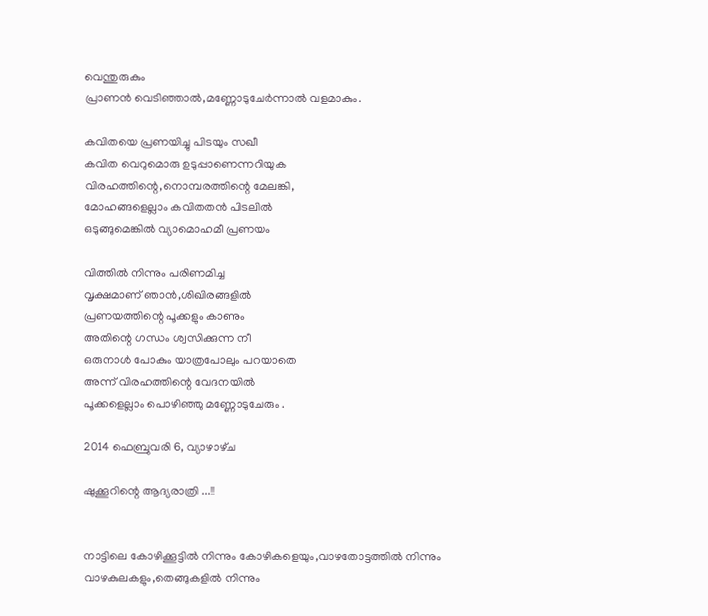വെന്തുരുകും
പ്രാണൻ വെടിഞ്ഞാൽ,മണ്ണോടുചേർന്നാൽ വളമാകും.

കവിതയെ പ്രണയിച്ചു പിടയും സഖീ
കവിത വെറുമൊരു ഉടുപ്പാണെന്നറിയുക
വിരഹത്തിന്റെ,നൊമ്പരത്തിന്റെ മേലങ്കി,
മോഹങ്ങളെല്ലാം കവിതതൻ പിടലിൽ
ഒടുങ്ങുമെങ്കിൽ വ്യാമൊഹമീ പ്രണയം

വിത്തിൽ നിന്നും പരിണമിച്ച
വൃക്ഷമാണ് ഞാൻ,ശിഖിരങ്ങളിൽ
പ്രണയത്തിന്റെ പൂക്കളും കാണും
അതിന്റെ ഗന്ധം ശ്വസിക്കുന്ന നീ
ഒരുനാൾ പോകും യാത്രപോലും പറയാതെ
അന്ന് വിരഹത്തിന്റെ വേദനയിൽ
പൂക്കളെല്ലാം പൊഴിഞ്ഞു മണ്ണോടുചേരും .

2014 ഫെബ്രുവരി 6, വ്യാഴാഴ്‌ച

ഷുക്കൂറിന്റെ ആദ്യരാത്രി ...!!


നാട്ടിലെ കോഴിക്കൂട്ടിൽ നിന്നും കോഴികളെയും,വാഴതോട്ടത്തിൽ നിന്നും വാഴകുലകളും,തെങ്ങുകളിൽ നിന്നും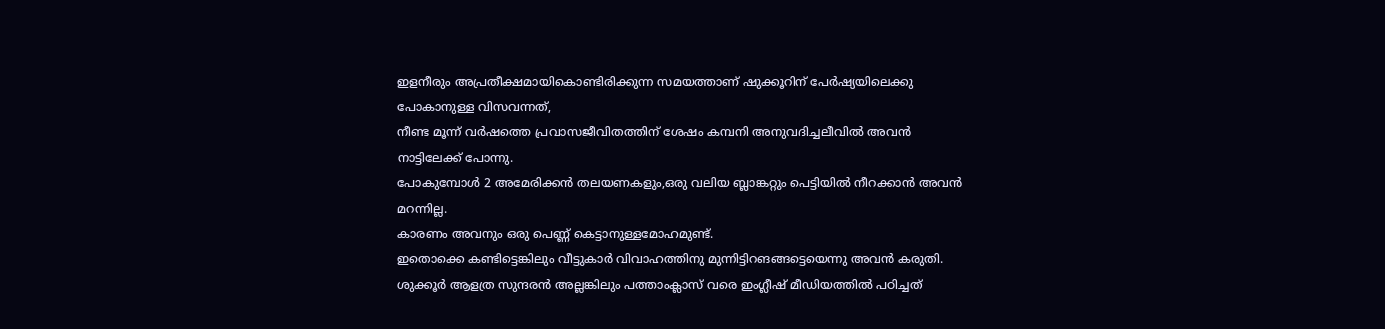ഇളനീരും അപ്രതീക്ഷമായികൊണ്ടിരിക്കുന്ന സമയത്താണ് ഷുക്കൂറിന് പേർഷ്യയിലെക്കു പോകാനുള്ള വിസവന്നത്,
നീണ്ട മൂന്ന് വർഷത്തെ പ്രവാസജീവിതത്തിന് ശേഷം കമ്പനി അനുവദിച്ചലീവിൽ അവൻ നാട്ടിലേക്ക് പോന്നു.
പോകുമ്പോൾ 2 അമേരിക്കൻ തലയണകളും,ഒരു വലിയ ബ്ലാങ്കറ്റും പെട്ടിയിൽ നീറക്കാൻ അവൻ മറന്നില്ല.
കാരണം അവനും ഒരു പെണ്ണ് കെട്ടാനുള്ളമോഹമുണ്ട്.
ഇതൊക്കെ കണ്ടിട്ടെങ്കിലും വീട്ടുകാർ വിവാഹത്തിനു മുന്നിട്ടിറങങ്ങട്ടെയെന്നു അവൻ കരുതി.
ശുക്കൂർ ആളത്ര സുന്ദരൻ അല്ലങ്കിലും പത്താംക്ലാസ് വരെ ഇംഗ്ലീഷ് മീഡിയത്തിൽ പഠിച്ചത്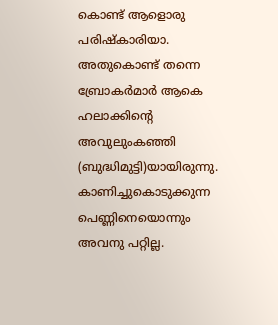കൊണ്ട് ആളൊരു പരിഷ്കാരിയാ.
അതുകൊണ്ട് തന്നെ ബ്രോകർമാർ ആകെ ഹലാക്കിന്റെ അവുലുംകഞ്ഞി (ബുദ്ധിമുട്ടി)യായിരുന്നു.
കാണിച്ചുകൊടുക്കുന്ന പെണ്ണിനെയൊന്നും അവനു പറ്റില്ല.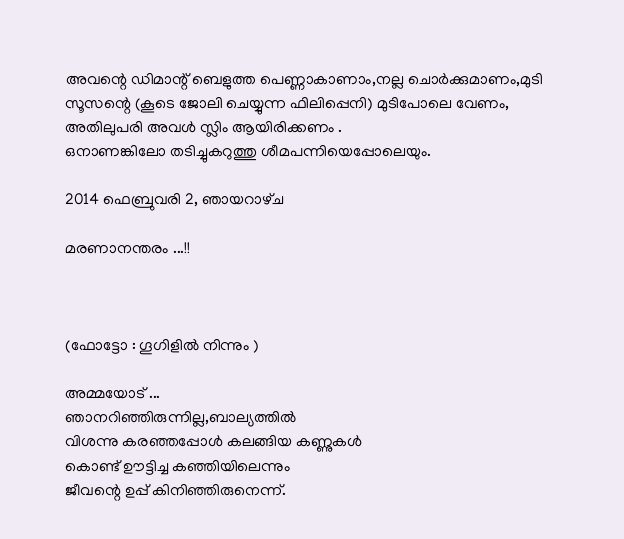അവന്റെ ഡിമാന്റ് ബെളുത്ത പെണ്ണാകാണാം,നല്ല ചൊർക്കുമാണം,മുടി സൂസന്റെ (കൂടെ ജോലി ചെയ്യുന്ന ഫിലിപ്പെനി) മുടിപോലെ വേണം,
അതിലുപരി അവൾ സ്ലിം ആയിരിക്കണം .
ഒനാണങ്കിലോ തടിച്ചുകറുത്തു ശീമപന്നിയെപ്പോലെയും.

2014 ഫെബ്രുവരി 2, ഞായറാഴ്‌ച

മരണാനന്തരം ...!!



(ഫോട്ടോ : ഗൂഗിളിൽ നിന്നും )

അമ്മയോട് ...
ഞാനറിഞ്ഞിരുന്നില്ല,ബാല്യത്തിൽ
വിശന്നു കരഞ്ഞപ്പോൾ കലങ്ങിയ കണ്ണുകൾ
കൊണ്ട് ഊട്ടിച്ച കഞ്ഞിയിലെന്നും
ജീവന്റെ ഉപ്പ് കിനിഞ്ഞിരുനെന്ന്.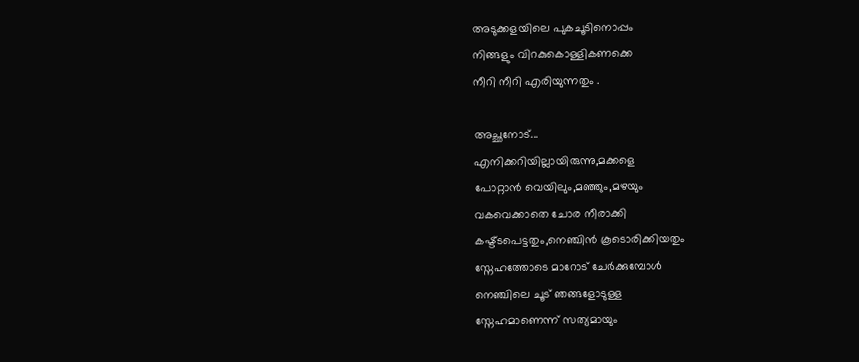അടുക്കളയിലെ പുകചൂടിനൊപ്പം
നിങ്ങളും വിറകുകൊള്ളികണക്കെ
നീറി നീറി എരിയുന്നതും .

അച്ഛനോട്...
എനിക്കറിയില്ലായിരുന്നു,മക്കളെ
പോറ്റാൻ വെയിലും,മഞ്ഞും,മഴയും
വകവെക്കാതെ ചോര നീരാക്കി
കഷ്ട്ടപെട്ടതും,നെഞ്ചിൻ കൂടൊരിക്കിയതും
സ്നേഹത്തോടെ മാറോട് ചേർക്കുമ്പോൾ
നെഞ്ചിലെ ചൂട് ഞങ്ങളോടുള്ള
സ്നേഹമാണെന്ന് സത്യമായും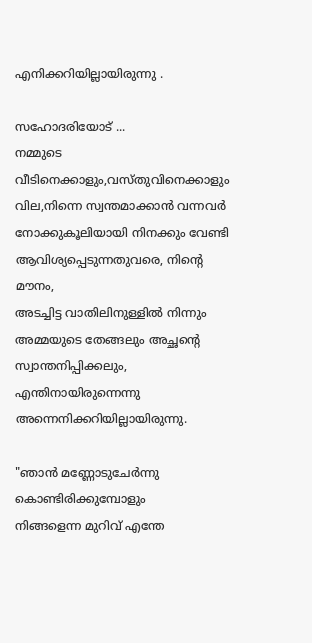എനിക്കറിയില്ലായിരുന്നു .

സഹോദരിയോട്‌ ...
നമ്മുടെ വീടിനെക്കാളും,വസ്തുവിനെക്കാളും
വില,നിന്നെ സ്വന്തമാക്കാൻ വന്നവർ
നോക്കുകൂലിയായി നിനക്കും വേണ്ടി
ആവിശ്യപ്പെടുന്നതുവരെ, നിന്റെ മൗനം,
അടച്ചിട്ട വാതിലിനുള്ളിൽ നിന്നും
അമ്മയുടെ തേങ്ങലും അച്ഛന്റെ
സ്വാന്തനിപ്പിക്കലും, എന്തിനായിരുന്നെന്നു
അന്നെനിക്കറിയില്ലായിരുന്നു.

"ഞാൻ മണ്ണോടുചേർന്നു കൊണ്ടിരിക്കുമ്പോളും
നിങ്ങളെന്ന മുറിവ് എന്തേ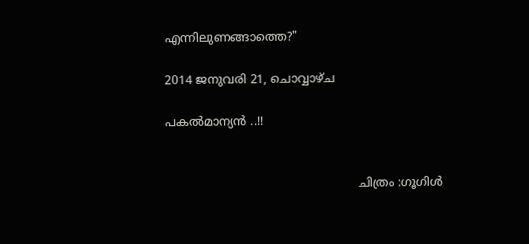എന്നിലുണങ്ങാത്തെ?"

2014 ജനുവരി 21, ചൊവ്വാഴ്ച

പകൽമാന്യൻ ..!!


                                                    ചിത്രം :ഗൂഗിൾ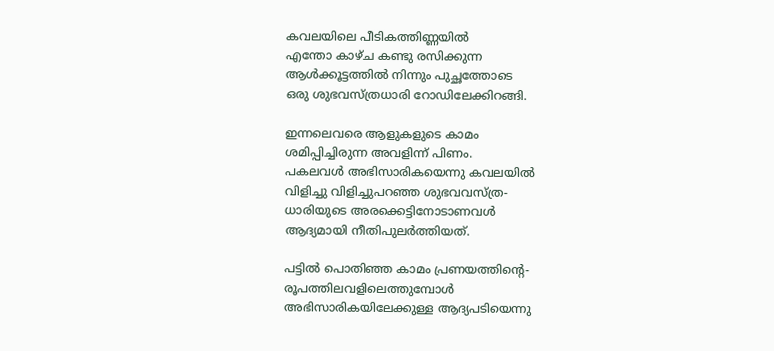കവലയിലെ പീടികത്തിണ്ണയിൽ
എന്തോ കാഴ്ച കണ്ടു രസിക്കുന്ന
ആൾക്കൂട്ടത്തിൽ നിന്നും പുച്ഛത്തോടെ
ഒരു ശുഭവസ്ത്രധാരി റോഡിലേക്കിറങ്ങി.

ഇന്നലെവരെ ആളുകളുടെ കാമം
ശമിപ്പിച്ചിരുന്ന അവളിന്ന് പിണം.
പകലവൾ അഭിസാരികയെന്നു കവലയിൽ
വിളിച്ചു വിളിച്ചുപറഞ്ഞ ശുഭവവസ്ത്ര-
ധാരിയുടെ അരക്കെട്ടിനോടാണവൾ
ആദ്യമായി നീതിപുലർത്തിയത്‌.

പട്ടിൽ പൊതിഞ്ഞ കാമം പ്രണയത്തിന്റെ-
രൂപത്തിലവളിലെത്തുമ്പോൾ
അഭിസാരികയിലേക്കുള്ള ആദ്യപടിയെന്നു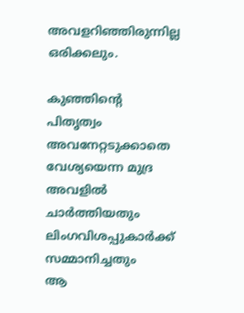അവളറിഞ്ഞിരുന്നില്ല ഒരിക്കലും.

കുഞ്ഞിന്റെ പിതൃത്വം അവനേറ്റടുക്കാതെ
വേശ്യയെന്ന മുദ്ര അവളിൽ ചാർത്തിയതും
ലിംഗവിശപ്പുകാർക്ക് സമ്മാനിച്ചതും
ആ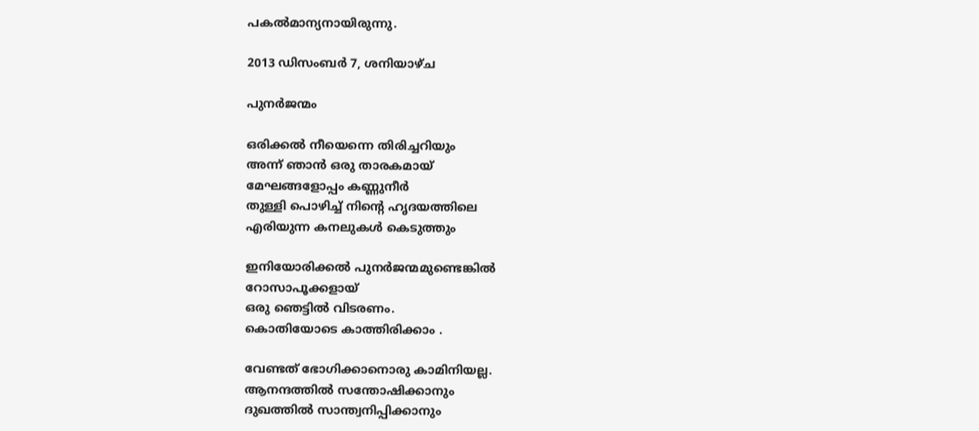പകൽമാന്യനായിരുന്നു.

2013 ഡിസംബർ 7, ശനിയാഴ്‌ച

പുനർജന്മം

ഒരിക്കൽ നീയെന്നെ തിരിച്ചറിയും
അന്ന് ഞാൻ ഒരു താരകമായ്
മേഘങ്ങളോപ്പം കണ്ണുനീർ
തുള്ളി പൊഴിച്ച് നിന്റെ ഹൃദയത്തിലെ
എരിയുന്ന കനലുകൾ കെടുത്തും

ഇനിയോരിക്കൽ പുനർജന്മമുണ്ടെങ്കിൽ
റോസാപൂക്കളായ്
ഒരു ഞെട്ടില്‍ വിടരണം.
കൊതിയോടെ കാത്തിരിക്കാം .

വേണ്ടത് ഭോഗിക്കാനൊരു കാമിനിയല്ല.
ആനന്ദത്തിൽ സന്തോഷിക്കാനും
ദുഖത്തിൽ സാന്ത്വനിപ്പിക്കാനും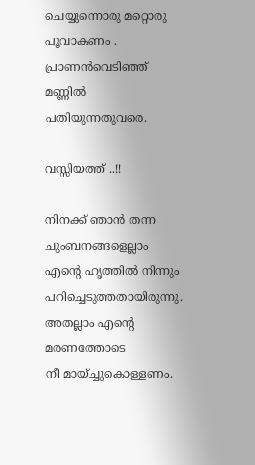ചെയ്യുന്നൊരു മറ്റൊരു പൂവാകണം .
പ്രാണൻവെടിഞ്ഞ് മണ്ണിൽ പതിയുന്നതുവരെ.

വസ്സിയത്ത് ..!!

നിനക്ക് ഞാൻ തന്ന
ചുംബനങ്ങളെല്ലാം
എന്റെ ഹൃത്തിൽ നിന്നും
പറിച്ചെടുത്തതായിരുന്നു.
അതല്ലാം എന്റെ മരണത്തോടെ
നീ മായ്ച്ചുകൊള്ളണം.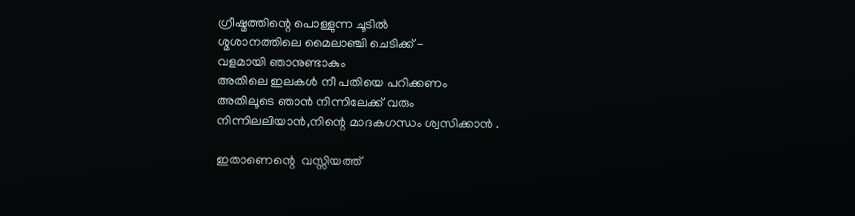ഗ്രീഷ്മത്തിന്റെ പൊള്ളുന്ന ചൂടിൽ
ശ്മശാനത്തിലെ മൈലാഞ്ചി ചെടിക്ക് -
വളമായി ഞാനുണ്ടാകും
അതിലെ ഇലകൾ നീ പതിയെ പറിക്കണം
അതിലൂടെ ഞാൻ നിന്നിലേക്ക്‌ വരും
നിന്നിലലിയാൻ,നിന്റെ മാദകഗന്ധം ശ്വസിക്കാൻ .

ഇതാണെന്റെ  വസ്സിയത്ത്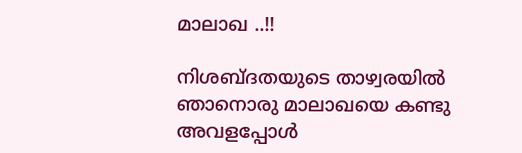മാലാഖ ..!!

നിശബ്ദതയുടെ താഴ്വരയിൽ
ഞാനൊരു മാലാഖയെ കണ്ടു
അവളപ്പോൾ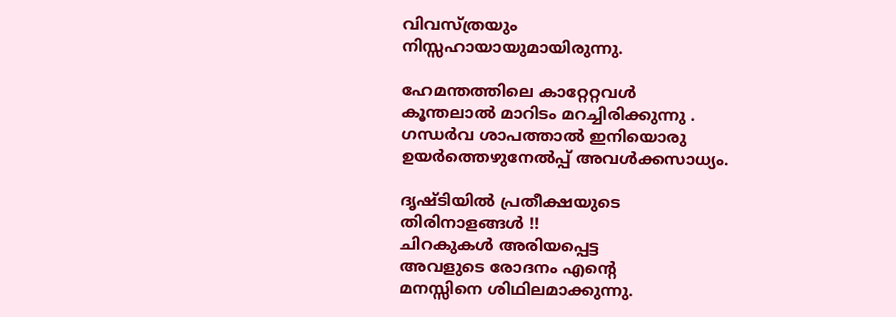വിവസ്ത്രയും
നിസ്സഹായായുമായിരുന്നു.

ഹേമന്തത്തിലെ കാറ്റേറ്റവൾ
കൂന്തലാല്‍ മാറിടം മറച്ചിരിക്കുന്നു .
ഗന്ധർവ ശാപത്താല്‍ ഇനിയൊരു
ഉയർത്തെഴുനേൽപ്പ് അവള്‍ക്കസാധ്യം.

ദൃഷ്ടിയിൽ പ്രതീക്ഷയുടെ
തിരിനാളങ്ങൾ !!
ചിറകുകൾ അരിയപ്പെട്ട
അവളുടെ രോദനം എന്റെ
മനസ്സിനെ ശിഥിലമാക്കുന്നു.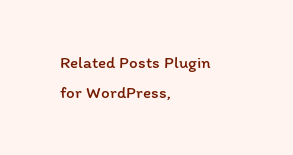Related Posts Plugin for WordPress,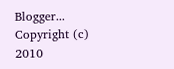Blogger...
Copyright (c) 2010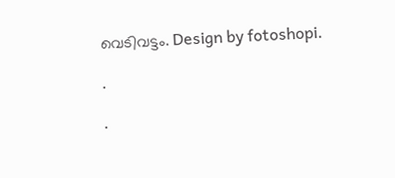വെടിവട്ടം. Design by fotoshopi.

.

.